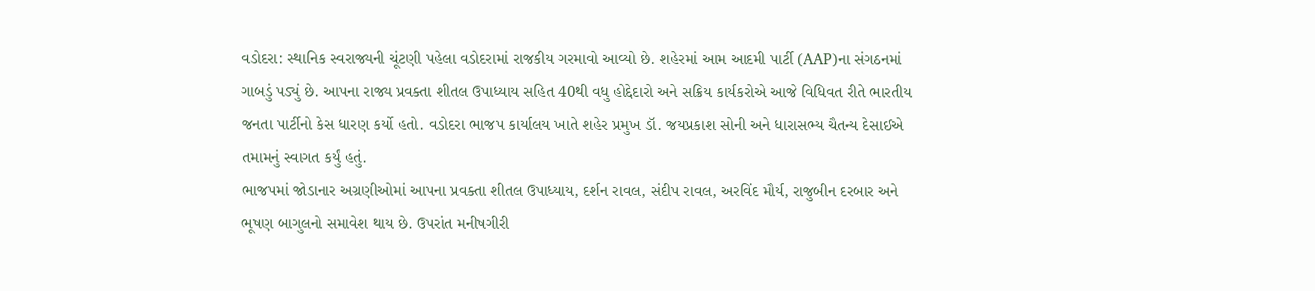વડોદરા: સ્થાનિક સ્વરાજ્યની ચૂંટણી પહેલા વડોદરામાં રાજકીય ગરમાવો આવ્યો છે. શહેરમાં આમ આદમી પાર્ટી (AAP)ના સંગઠનમાં ગાબડું પડ્યું છે. આપના રાજ્ય પ્રવક્તા શીતલ ઉપાધ્યાય સહિત 40થી વધુ હોદ્દેદારો અને સક્રિય કાર્યકરોએ આજે વિધિવત રીતે ભારતીય જનતા પાર્ટીનો કેસ ધારણ કર્યો હતો. વડોદરા ભાજપ કાર્યાલય ખાતે શહેર પ્રમુખ ડૉ. જયપ્રકાશ સોની અને ધારાસભ્ય ચૈતન્ય દેસાઈએ તમામનું સ્વાગત કર્યું હતું.
ભાજપમાં જોડાનાર અગ્રણીઓમાં આપના પ્રવક્તા શીતલ ઉપાધ્યાય, દર્શન રાવલ, સંદીપ રાવલ, અરવિંદ મૌર્ય, રાજુબીન દરબાર અને ભૂષણ બાગુલનો સમાવેશ થાય છે. ઉપરાંત મનીષગીરી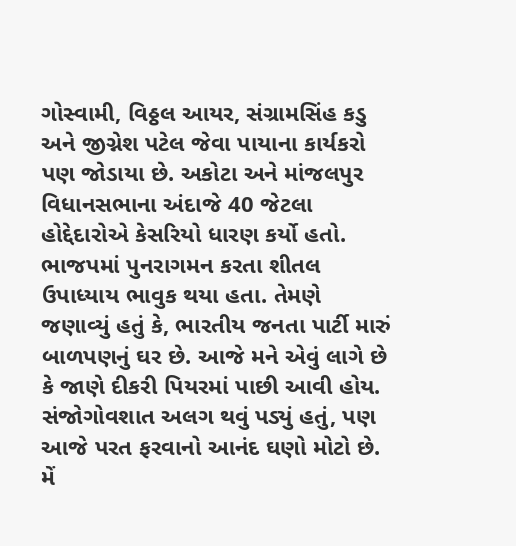ગોસ્વામી, વિઠ્ઠલ આયર, સંગ્રામસિંહ કડુ અને જીગ્નેશ પટેલ જેવા પાયાના કાર્યકરો પણ જોડાયા છે. અકોટા અને માંજલપુર વિધાનસભાના અંદાજે 40 જેટલા હોદ્દેદારોએ કેસરિયો ધારણ કર્યો હતો.
ભાજપમાં પુનરાગમન કરતા શીતલ ઉપાધ્યાય ભાવુક થયા હતા. તેમણે જણાવ્યું હતું કે, ભારતીય જનતા પાર્ટી મારું બાળપણનું ઘર છે. આજે મને એવું લાગે છે કે જાણે દીકરી પિયરમાં પાછી આવી હોય. સંજોગોવશાત અલગ થવું પડ્યું હતું, પણ આજે પરત ફરવાનો આનંદ ઘણો મોટો છે. મેં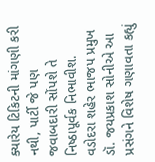ક્યારેય ટિકિટની માંગણી કરી નથી, પાર્ટી જે પણ જવાબદારી સોંપશે તે નિષ્ઠાપૂર્વક નિભાવીશ.
વડોદરા શહેર ભાજપ પ્રમુખ ડૉ. જયપ્રકાશ સોનીએ આ પ્રસંગને વિશેષ ગણાવતા કહ્યું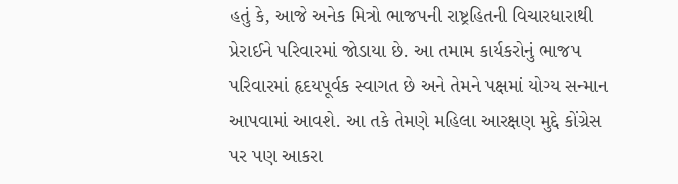હતું કે, આજે અનેક મિત્રો ભાજપની રાષ્ટ્રહિતની વિચારધારાથી પ્રેરાઈને પરિવારમાં જોડાયા છે. આ તમામ કાર્યકરોનું ભાજપ પરિવારમાં હૃદયપૂર્વક સ્વાગત છે અને તેમને પક્ષમાં યોગ્ય સન્માન આપવામાં આવશે. આ તકે તેમણે મહિલા આરક્ષણ મુદ્દે કોંગ્રેસ પર પણ આકરા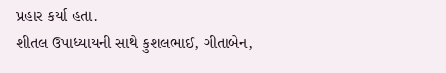પ્રહાર કર્યા હતા.
શીતલ ઉપાધ્યાયની સાથે કુશલભાઈ, ગીતાબેન,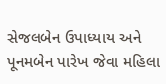સેજલબેન ઉપાધ્યાય અને પૂનમબેન પારેખ જેવા મહિલા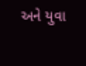અને યુવા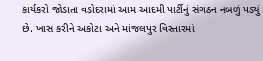કાર્યકરો જોડાતા વડોદરામાં આમ આદમી પાર્ટીનું સંગઠન નબળું પડ્યું છે. ખાસ કરીને અકોટા અને માંજલપુર વિસ્તારમાં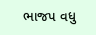ભાજપ વધુ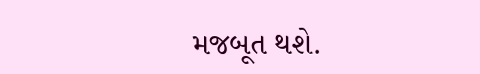મજબૂત થશે.